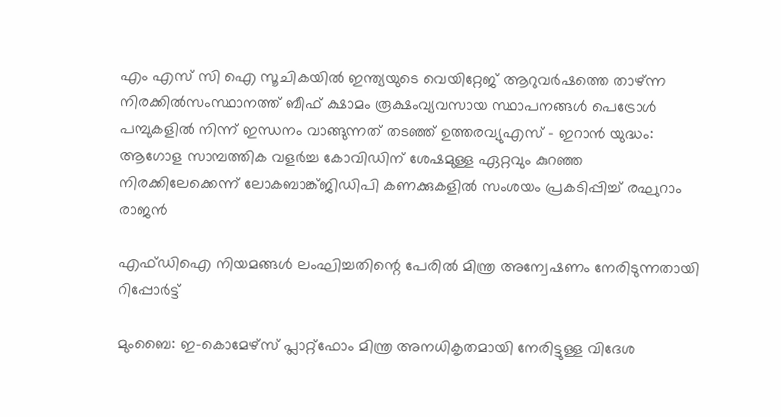എം എസ് സി ഐ സൂചികയില്‍ ഇന്ത്യയുടെ വെയിറ്റേജ് ആറുവര്‍ഷത്തെ താഴ്ന്ന നിരക്കില്‍സംസ്ഥാനത്ത് ബീഫ് ക്ഷാമം രൂക്ഷംവ്യവസായ സ്ഥാപനങ്ങൾ പെട്രോൾ പമ്പുകളിൽ നിന്ന് ഇന്ധനം വാങ്ങുന്നത് തടഞ്ഞ് ഉത്തരവ്യുഎസ് – ഇറാൻ യുദ്ധം: ആഗോള സാമ്പത്തിക വളർച്ച കോവിഡിന് ശേഷമുള്ള ഏറ്റവും കുറഞ്ഞ നിരക്കിലേക്കെന്ന് ലോകബാങ്ക്ജിഡിപി കണക്കുകളിൽ സംശയം പ്രകടിപ്പിച്ച് രഘുറാം രാജൻ

എഫ്ഡിഐ നിയമങ്ങള്‍ ലംഘിച്ചതിന്റെ പേരില്‍ മിന്ത്ര അന്വേഷണം നേരിടുന്നതായി റിപ്പോര്‍ട്ട്

മുംബൈ: ഇ-കൊമേഴ്‌സ് പ്ലാറ്റ്‌ഫോം മിന്ത്ര അനധികൃതമായി നേരിട്ടുള്ള വിദേശ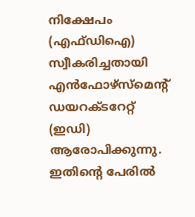നിക്ഷേപം (എഫ്ഡിഐ) സ്വീകരിച്ചതായി എന്‍ഫോഴ്‌സ്‌മെന്റ് ഡയറക്ടറേറ്റ് (ഇഡി) ആരോപിക്കുന്നു. ഇതിന്റെ പേരില്‍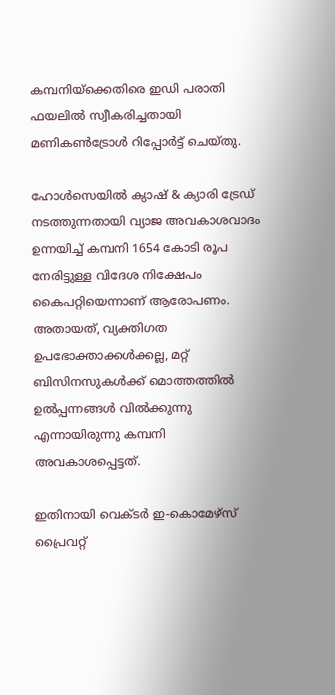കമ്പനിയ്‌ക്കെതിരെ ഇഡി പരാതി ഫയലില്‍ സ്വീകരിച്ചതായി മണികണ്‍ട്രോള്‍ റിപ്പോര്‍ട്ട് ചെയ്തു.

ഹോള്‍സെയില്‍ ക്യാഷ് & ക്യാരി ട്രേഡ് നടത്തുന്നതായി വ്യാജ അവകാശവാദം ഉന്നയിച്ച് കമ്പനി 1654 കോടി രൂപ നേരിട്ടുള്ള വിദേശ നിക്ഷേപം കൈപറ്റിയെന്നാണ് ആരോപണം. അതായത്, വ്യക്തിഗത ഉപഭോക്താക്കള്‍ക്കല്ല, മറ്റ് ബിസിനസുകള്‍ക്ക് മൊത്തത്തില്‍ ഉല്‍പ്പന്നങ്ങള്‍ വില്‍ക്കുന്നു എന്നായിരുന്നു കമ്പനി അവകാശപ്പെട്ടത്.

ഇതിനായി വെക്ടര്‍ ഇ-കൊമേഴ്‌സ് പ്രൈവറ്റ്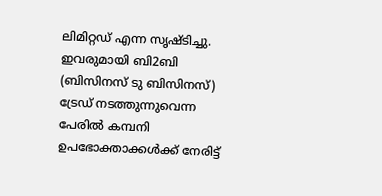ലിമിറ്റഡ് എന്ന സൃഷ്ടിച്ചു. ഇവരുമായി ബി2ബി (ബിസിനസ് ടു ബിസിനസ്) ട്രേഡ് നടത്തുന്നുവെന്ന പേരില്‍ കമ്പനി ഉപഭോക്താക്കള്‍ക്ക് നേരിട്ട്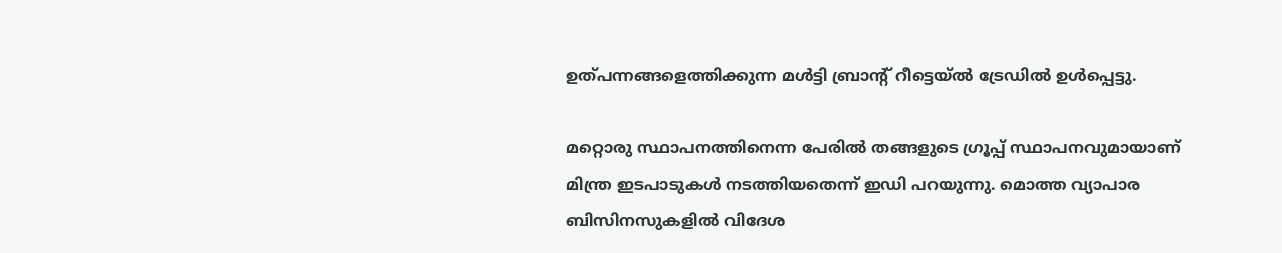ഉത്പന്നങ്ങളെത്തിക്കുന്ന മള്‍ട്ടി ബ്രാന്റ് റീട്ടെയ്ല്‍ ട്രേഡില്‍ ഉള്‍പ്പെട്ടു.

മറ്റൊരു സ്ഥാപനത്തിനെന്ന പേരില്‍ തങ്ങളുടെ ഗ്രൂപ്പ് സ്ഥാപനവുമായാണ് മിന്ത്ര ഇടപാടുകള്‍ നടത്തിയതെന്ന് ഇഡി പറയുന്നു. മൊത്ത വ്യാപാര ബിസിനസുകളില്‍ വിദേശ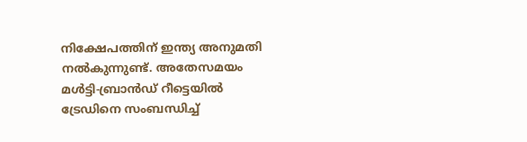നിക്ഷേപത്തിന് ഇന്ത്യ അനുമതി നല്‍കുന്നുണ്ട്. അതേസമയം മള്‍ട്ടി-ബ്രാന്‍ഡ് റീട്ടെയില്‍ ട്രേഡിനെ സംബന്ധിച്ച്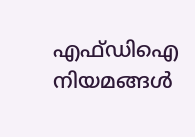എഫ്ഡിഐ നിയമങ്ങള്‍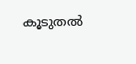കൂടുതല്‍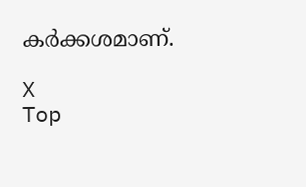കര്‍ക്കശമാണ്.

X
Top